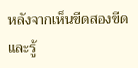หลังจากเห็นขีดสองขีดและรู้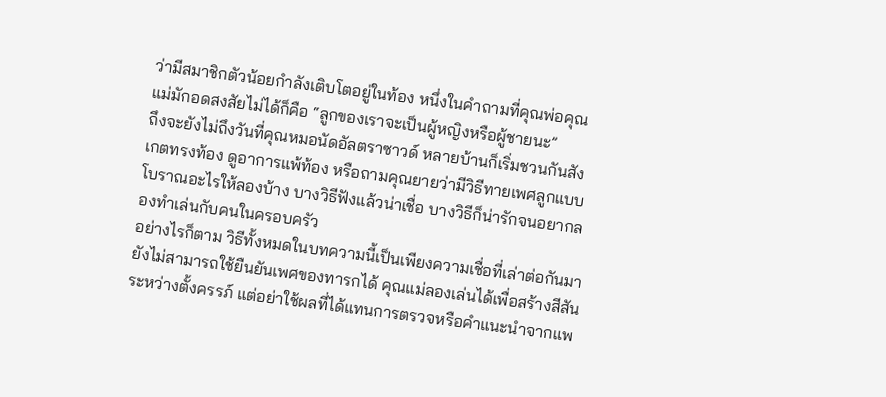ว่ามีสมาชิกตัวน้อยกำลังเติบโตอยู่ในท้อง หนึ่งในคำถามที่คุณพ่อคุณแม่มักอดสงสัยไม่ได้ก็คือ “ลูกของเราจะเป็นผู้หญิงหรือผู้ชายนะ”
ถึงจะยังไม่ถึงวันที่คุณหมอนัดอัลตราซาวด์ หลายบ้านก็เริ่มชวนกันสังเกตทรงท้อง ดูอาการแพ้ท้อง หรือถามคุณยายว่ามีวิธีทายเพศลูกแบบโบราณอะไรให้ลองบ้าง บางวิธีฟังแล้วน่าเชื่อ บางวิธีก็น่ารักจนอยากลองทำเล่นกับคนในครอบครัว
อย่างไรก็ตาม วิธีทั้งหมดในบทความนี้เป็นเพียงความเชื่อที่เล่าต่อกันมา ยังไม่สามารถใช้ยืนยันเพศของทารกได้ คุณแม่ลองเล่นได้เพื่อสร้างสีสันระหว่างตั้งครรภ์ แต่อย่าใช้ผลที่ได้แทนการตรวจหรือคำแนะนำจากแพ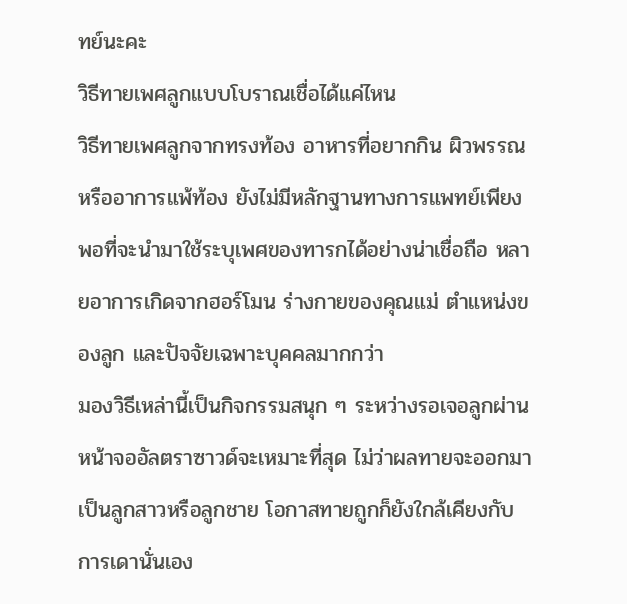ทย์นะคะ
วิธีทายเพศลูกแบบโบราณเชื่อได้แค่ไหน
วิธีทายเพศลูกจากทรงท้อง อาหารที่อยากกิน ผิวพรรณ หรืออาการแพ้ท้อง ยังไม่มีหลักฐานทางการแพทย์เพียงพอที่จะนำมาใช้ระบุเพศของทารกได้อย่างน่าเชื่อถือ หลายอาการเกิดจากฮอร์โมน ร่างกายของคุณแม่ ตำแหน่งของลูก และปัจจัยเฉพาะบุคคลมากกว่า
มองวิธีเหล่านี้เป็นกิจกรรมสนุก ๆ ระหว่างรอเจอลูกผ่านหน้าจออัลตราซาวด์จะเหมาะที่สุด ไม่ว่าผลทายจะออกมาเป็นลูกสาวหรือลูกชาย โอกาสทายถูกก็ยังใกล้เคียงกับการเดานั่นเอง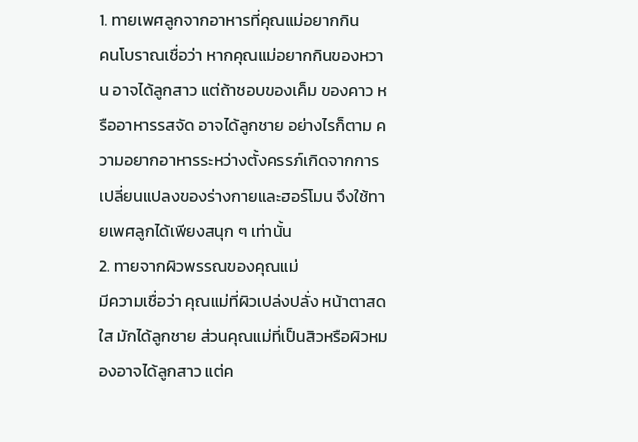1. ทายเพศลูกจากอาหารที่คุณแม่อยากกิน
คนโบราณเชื่อว่า หากคุณแม่อยากกินของหวาน อาจได้ลูกสาว แต่ถ้าชอบของเค็ม ของคาว หรืออาหารรสจัด อาจได้ลูกชาย อย่างไรก็ตาม ความอยากอาหารระหว่างตั้งครรภ์เกิดจากการเปลี่ยนแปลงของร่างกายและฮอร์โมน จึงใช้ทายเพศลูกได้เพียงสนุก ๆ เท่านั้น
2. ทายจากผิวพรรณของคุณแม่
มีความเชื่อว่า คุณแม่ที่ผิวเปล่งปลั่ง หน้าตาสดใส มักได้ลูกชาย ส่วนคุณแม่ที่เป็นสิวหรือผิวหมองอาจได้ลูกสาว แต่ค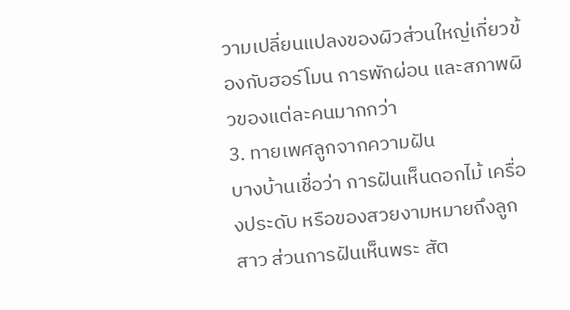วามเปลี่ยนแปลงของผิวส่วนใหญ่เกี่ยวข้องกับฮอร์โมน การพักผ่อน และสภาพผิวของแต่ละคนมากกว่า
3. ทายเพศลูกจากความฝัน
บางบ้านเชื่อว่า การฝันเห็นดอกไม้ เครื่องประดับ หรือของสวยงามหมายถึงลูกสาว ส่วนการฝันเห็นพระ สัต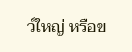ว์ใหญ่ หรือข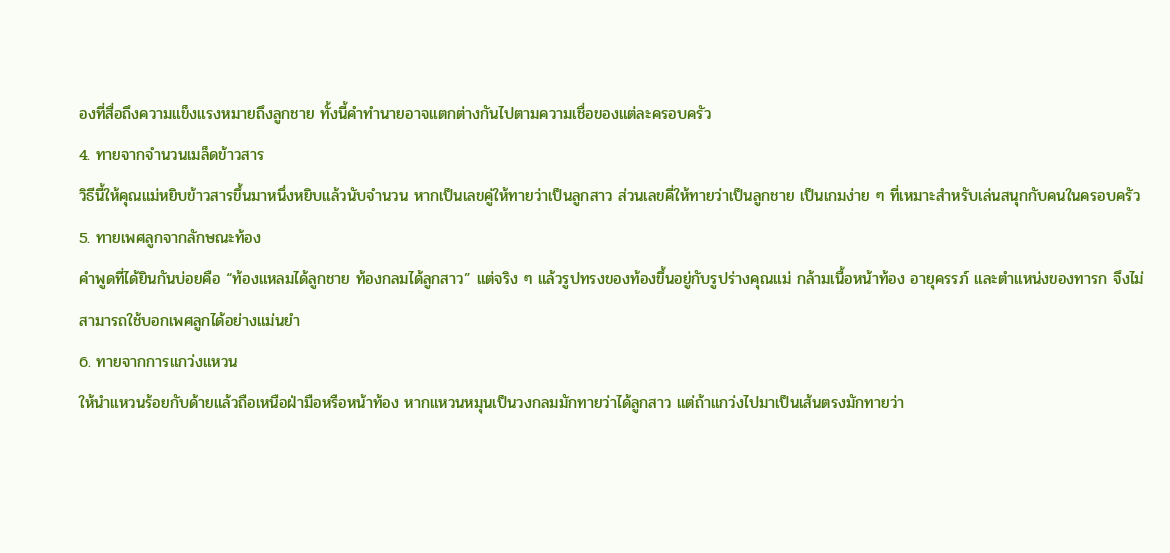องที่สื่อถึงความแข็งแรงหมายถึงลูกชาย ทั้งนี้คำทำนายอาจแตกต่างกันไปตามความเชื่อของแต่ละครอบครัว
4. ทายจากจำนวนเมล็ดข้าวสาร
วิธีนี้ให้คุณแม่หยิบข้าวสารขึ้นมาหนึ่งหยิบแล้วนับจำนวน หากเป็นเลขคู่ให้ทายว่าเป็นลูกสาว ส่วนเลขคี่ให้ทายว่าเป็นลูกชาย เป็นเกมง่าย ๆ ที่เหมาะสำหรับเล่นสนุกกับคนในครอบครัว
5. ทายเพศลูกจากลักษณะท้อง
คำพูดที่ได้ยินกันบ่อยคือ “ท้องแหลมได้ลูกชาย ท้องกลมได้ลูกสาว” แต่จริง ๆ แล้วรูปทรงของท้องขึ้นอยู่กับรูปร่างคุณแม่ กล้ามเนื้อหน้าท้อง อายุครรภ์ และตำแหน่งของทารก จึงไม่สามารถใช้บอกเพศลูกได้อย่างแม่นยำ
6. ทายจากการแกว่งแหวน
ให้นำแหวนร้อยกับด้ายแล้วถือเหนือฝ่ามือหรือหน้าท้อง หากแหวนหมุนเป็นวงกลมมักทายว่าได้ลูกสาว แต่ถ้าแกว่งไปมาเป็นเส้นตรงมักทายว่า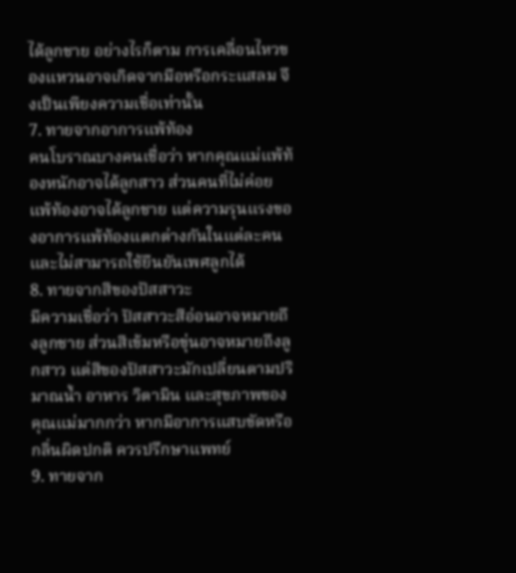ได้ลูกชาย อย่างไรก็ตาม การเคลื่อนไหวของแหวนอาจเกิดจากมือหรือกระแสลม จึงเป็นเพียงความเชื่อเท่านั้น
7. ทายจากอาการแพ้ท้อง
คนโบราณบางคนเชื่อว่า หากคุณแม่แพ้ท้องหนักอาจได้ลูกสาว ส่วนคนที่ไม่ค่อยแพ้ท้องอาจได้ลูกชาย แต่ความรุนแรงของอาการแพ้ท้องแตกต่างกันในแต่ละคนและไม่สามารถใช้ยืนยันเพศลูกได้
8. ทายจากสีของปัสสาวะ
มีความเชื่อว่า ปัสสาวะสีอ่อนอาจหมายถึงลูกชาย ส่วนสีเข้มหรือขุ่นอาจหมายถึงลูกสาว แต่สีของปัสสาวะมักเปลี่ยนตามปริมาณน้ำ อาหาร วิตามิน และสุขภาพของคุณแม่มากกว่า หากมีอาการแสบขัดหรือกลิ่นผิดปกติ ควรปรึกษาแพทย์
9. ทายจาก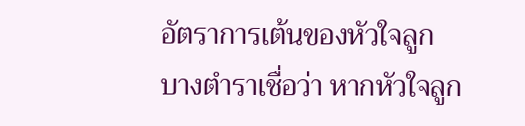อัตราการเต้นของหัวใจลูก
บางตำราเชื่อว่า หากหัวใจลูก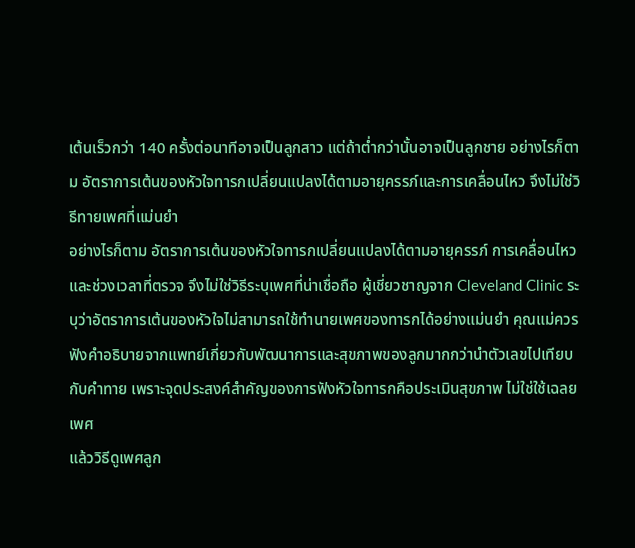เต้นเร็วกว่า 140 ครั้งต่อนาทีอาจเป็นลูกสาว แต่ถ้าต่ำกว่านั้นอาจเป็นลูกชาย อย่างไรก็ตาม อัตราการเต้นของหัวใจทารกเปลี่ยนแปลงได้ตามอายุครรภ์และการเคลื่อนไหว จึงไม่ใช่วิธีทายเพศที่แม่นยำ
อย่างไรก็ตาม อัตราการเต้นของหัวใจทารกเปลี่ยนแปลงได้ตามอายุครรภ์ การเคลื่อนไหว และช่วงเวลาที่ตรวจ จึงไม่ใช่วิธีระบุเพศที่น่าเชื่อถือ ผู้เชี่ยวชาญจาก Cleveland Clinic ระบุว่าอัตราการเต้นของหัวใจไม่สามารถใช้ทำนายเพศของทารกได้อย่างแม่นยำ คุณแม่ควรฟังคำอธิบายจากแพทย์เกี่ยวกับพัฒนาการและสุขภาพของลูกมากกว่านำตัวเลขไปเทียบกับคำทาย เพราะจุดประสงค์สำคัญของการฟังหัวใจทารกคือประเมินสุขภาพ ไม่ใช่ใช้เฉลยเพศ
แล้ววิธีดูเพศลูก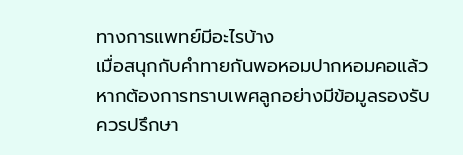ทางการแพทย์มีอะไรบ้าง
เมื่อสนุกกับคำทายกันพอหอมปากหอมคอแล้ว หากต้องการทราบเพศลูกอย่างมีข้อมูลรองรับ ควรปรึกษา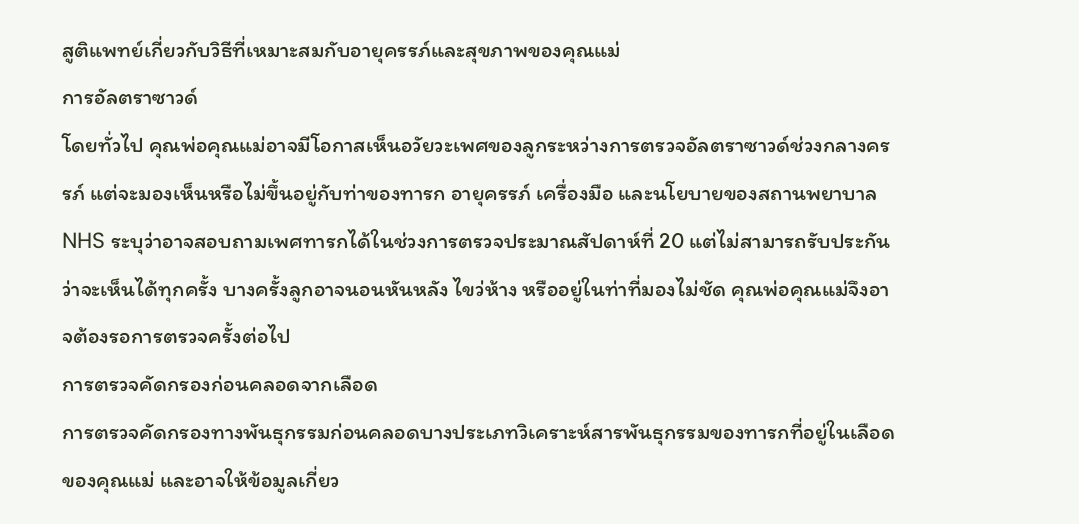สูติแพทย์เกี่ยวกับวิธีที่เหมาะสมกับอายุครรภ์และสุขภาพของคุณแม่
การอัลตราซาวด์
โดยทั่วไป คุณพ่อคุณแม่อาจมีโอกาสเห็นอวัยวะเพศของลูกระหว่างการตรวจอัลตราซาวด์ช่วงกลางครรภ์ แต่จะมองเห็นหรือไม่ขึ้นอยู่กับท่าของทารก อายุครรภ์ เครื่องมือ และนโยบายของสถานพยาบาล NHS ระบุว่าอาจสอบถามเพศทารกได้ในช่วงการตรวจประมาณสัปดาห์ที่ 20 แต่ไม่สามารถรับประกันว่าจะเห็นได้ทุกครั้ง บางครั้งลูกอาจนอนหันหลัง ไขว่ห้าง หรืออยู่ในท่าที่มองไม่ชัด คุณพ่อคุณแม่จึงอาจต้องรอการตรวจครั้งต่อไป
การตรวจคัดกรองก่อนคลอดจากเลือด
การตรวจคัดกรองทางพันธุกรรมก่อนคลอดบางประเภทวิเคราะห์สารพันธุกรรมของทารกที่อยู่ในเลือดของคุณแม่ และอาจให้ข้อมูลเกี่ยว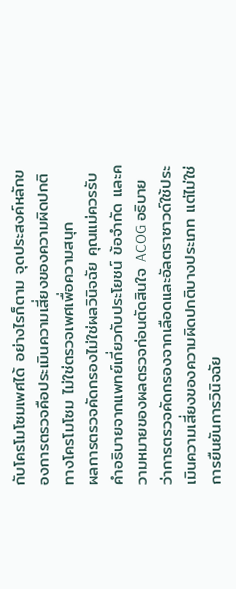กับโครโมโซมเพศได้ อย่างไรก็ตาม จุดประสงค์หลักของการตรวจคือประเมินความเสี่ยงของความผิดปกติทางโครโมโซม ไม่ใช่ตรวจเพศเพื่อความสนุก
ผลการตรวจคัดกรองไม่ใช่ผลวินิจฉัย คุณแม่ควรรับคำอธิบายจากแพทย์เกี่ยวกับประโยชน์ ข้อจำกัด และความหมายของผลตรวจก่อนตัดสินใจ ACOG อธิบายว่าการตรวจคัดกรองจากเลือดและอัลตราซาวด์ใช้ประเมินความเสี่ยงของความผิดปกติบางประเภท แต่ไม่ใช่การยืนยันการวินิจฉัย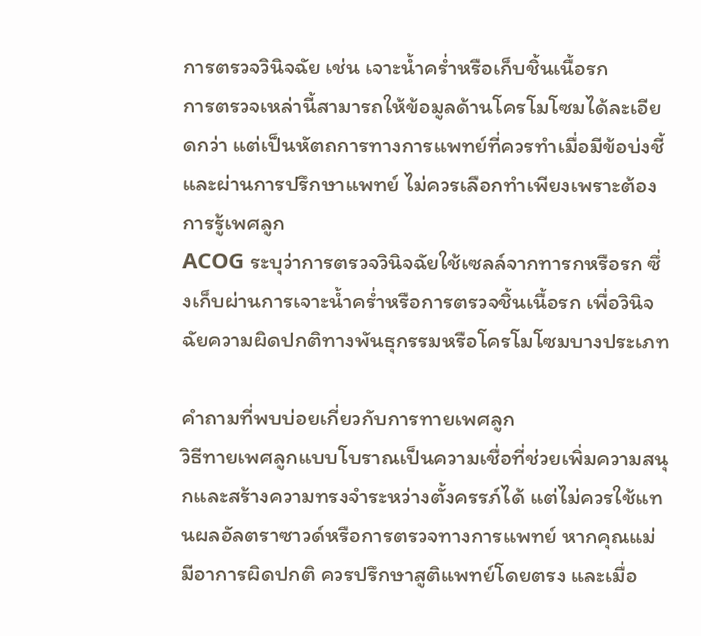การตรวจวินิจฉัย เช่น เจาะน้ำคร่ำหรือเก็บชิ้นเนื้อรก
การตรวจเหล่านี้สามารถให้ข้อมูลด้านโครโมโซมได้ละเอียดกว่า แต่เป็นหัตถการทางการแพทย์ที่ควรทำเมื่อมีข้อบ่งชี้และผ่านการปรึกษาแพทย์ ไม่ควรเลือกทำเพียงเพราะต้องการรู้เพศลูก
ACOG ระบุว่าการตรวจวินิจฉัยใช้เซลล์จากทารกหรือรก ซึ่งเก็บผ่านการเจาะน้ำคร่ำหรือการตรวจชิ้นเนื้อรก เพื่อวินิจฉัยความผิดปกติทางพันธุกรรมหรือโครโมโซมบางประเภท

คำถามที่พบบ่อยเกี่ยวกับการทายเพศลูก
วิธีทายเพศลูกแบบโบราณเป็นความเชื่อที่ช่วยเพิ่มความสนุกและสร้างความทรงจำระหว่างตั้งครรภ์ได้ แต่ไม่ควรใช้แทนผลอัลตราซาวด์หรือการตรวจทางการแพทย์ หากคุณแม่มีอาการผิดปกติ ควรปรึกษาสูติแพทย์โดยตรง และเมื่อ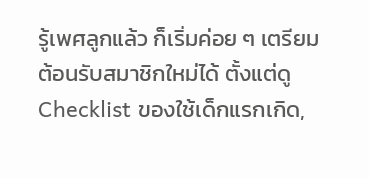รู้เพศลูกแล้ว ก็เริ่มค่อย ๆ เตรียมต้อนรับสมาชิกใหม่ได้ ตั้งแต่ดู Checklist ของใช้เด็กแรกเกิด,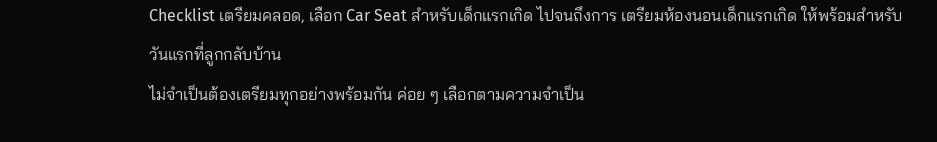Checklist เตรียมคลอด, เลือก Car Seat สำหรับเด็กแรกเกิด ไปจนถึงการ เตรียมห้องนอนเด็กแรกเกิด ให้พร้อมสำหรับวันแรกที่ลูกกลับบ้าน
ไม่จำเป็นต้องเตรียมทุกอย่างพร้อมกัน ค่อย ๆ เลือกตามความจำเป็น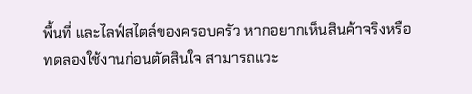พื้นที่ และไลฟ์สไตล์ของครอบครัว หากอยากเห็นสินค้าจริงหรือทดลองใช้งานก่อนตัดสินใจ สามารถแวะ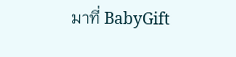มาที่ BabyGift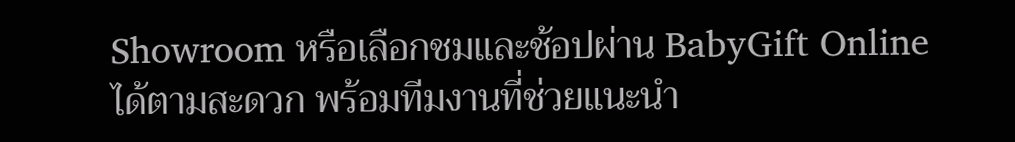Showroom หรือเลือกชมและช้อปผ่าน BabyGift Online ได้ตามสะดวก พร้อมทีมงานที่ช่วยแนะนำ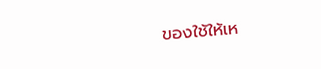ของใช้ให้เห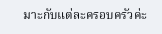มาะกับแต่ละครอบครัวค่ะ